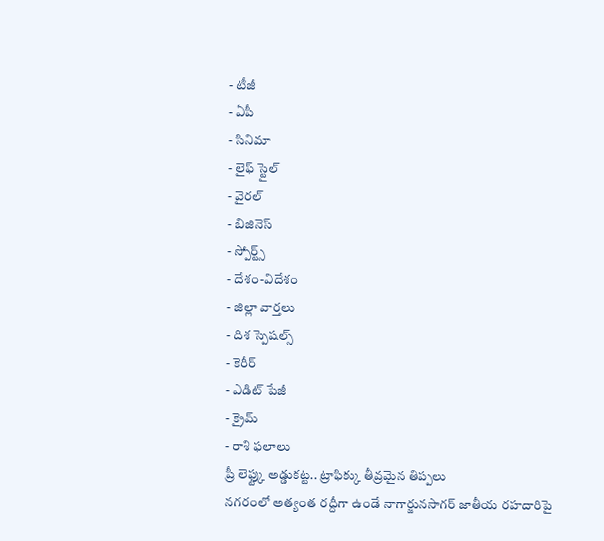- టీజీ
- ఏపీ
- సినిమా
- లైఫ్ స్టైల్
- వైరల్
- బిజినెస్
- స్పోర్ట్స్
- దేశం-విదేశం
- జిల్లా వార్తలు
- దిశ స్పెషల్స్
- కెరీర్
- ఎడిట్ పేజీ
- క్రైమ్
- రాశి ఫలాలు
ప్రీ లెఫ్ట్కు అడ్డుకట్ట.. ట్రాఫిక్కు తీవ్రమైన తిప్పలు
నగరంలో అత్యంత రద్దీగా ఉండే నాగార్జునసాగర్ జాతీయ రహదారిపై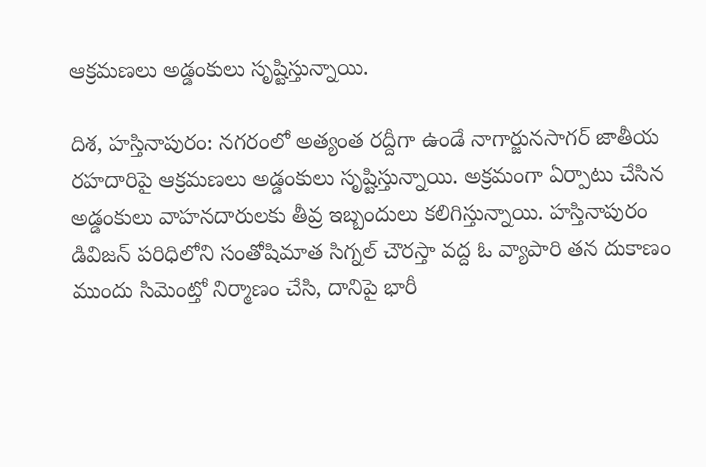ఆక్రమణలు అడ్డంకులు సృష్టిస్తున్నాయి.

దిశ, హస్తినాపురం: నగరంలో అత్యంత రద్దీగా ఉండే నాగార్జునసాగర్ జాతీయ రహదారిపై ఆక్రమణలు అడ్డంకులు సృష్టిస్తున్నాయి. అక్రమంగా ఏర్పాటు చేసిన అడ్డంకులు వాహనదారులకు తీవ్ర ఇబ్బందులు కలిగిస్తున్నాయి. హస్తినాపురం డివిజన్ పరిధిలోని సంతోషిమాత సిగ్నల్ చౌరస్తా వద్ద ఓ వ్యాపారి తన దుకాణం ముందు సిమెంట్తో నిర్మాణం చేసి, దానిపై భారీ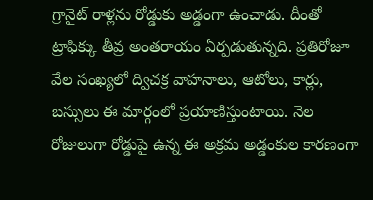గ్రానైట్ రాళ్లను రోడ్డుకు అడ్డంగా ఉంచాడు. దీంతో ట్రాఫిక్కు తీవ్ర అంతరాయం ఏర్పడుతున్నది. ప్రతిరోజూ వేల సంఖ్యలో ద్విచక్ర వాహనాలు, ఆటోలు, కార్లు, బస్సులు ఈ మార్గంలో ప్రయాణిస్తుంటాయి. నెల రోజులుగా రోడ్డుపై ఉన్న ఈ అక్రమ అడ్డంకుల కారణంగా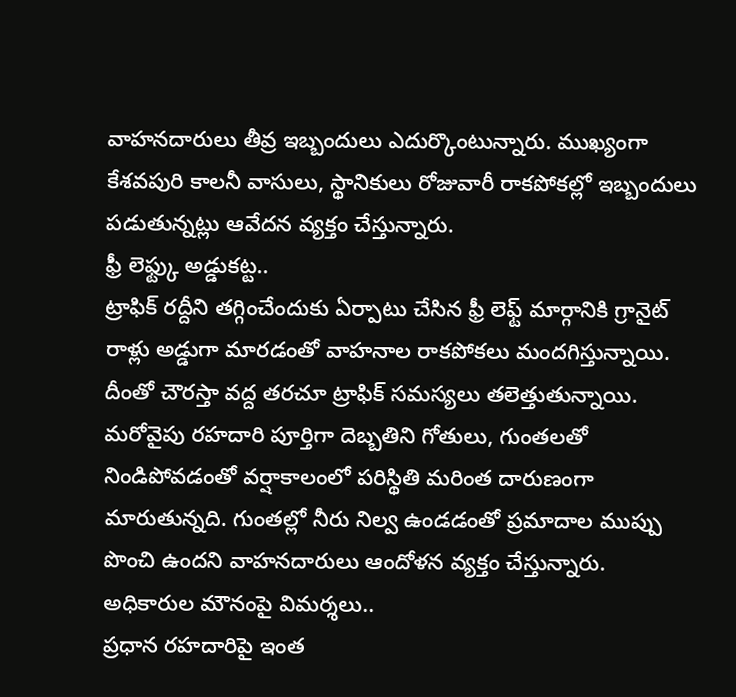వాహనదారులు తీవ్ర ఇబ్బందులు ఎదుర్కొంటున్నారు. ముఖ్యంగా కేశవపురి కాలనీ వాసులు, స్థానికులు రోజువారీ రాకపోకల్లో ఇబ్బందులు పడుతున్నట్లు ఆవేదన వ్యక్తం చేస్తున్నారు.
ఫ్రీ లెఫ్ట్కు అడ్డుకట్ట..
ట్రాఫిక్ రద్దీని తగ్గించేందుకు ఏర్పాటు చేసిన ఫ్రీ లెఫ్ట్ మార్గానికి గ్రానైట్ రాళ్లు అడ్డుగా మారడంతో వాహనాల రాకపోకలు మందగిస్తున్నాయి. దీంతో చౌరస్తా వద్ద తరచూ ట్రాఫిక్ సమస్యలు తలెత్తుతున్నాయి. మరోవైపు రహదారి పూర్తిగా దెబ్బతిని గోతులు, గుంతలతో నిండిపోవడంతో వర్షాకాలంలో పరిస్థితి మరింత దారుణంగా మారుతున్నది. గుంతల్లో నీరు నిల్వ ఉండడంతో ప్రమాదాల ముప్పు పొంచి ఉందని వాహనదారులు ఆందోళన వ్యక్తం చేస్తున్నారు.
అధికారుల మౌనంపై విమర్శలు..
ప్రధాన రహదారిపై ఇంత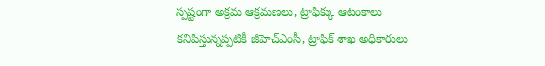స్పష్టంగా అక్రమ ఆక్రమణలు, ట్రాఫిక్కు ఆటంకాలు కనిపిస్తున్నప్పటికీ జీహెచ్ఎంసీ, ట్రాఫిక్ శాఖ అధికారులు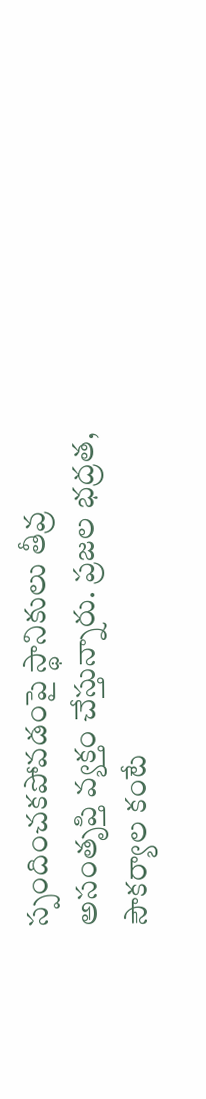స్పందించకపోవడంపై స్థానికులు తీవ్ర అసంతృప్తి వ్యక్తం చేస్తున్నారు. ప్రజల భద్రత, సౌకర్యాల కంటే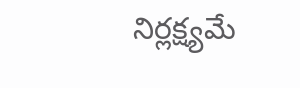నిర్లక్ష్యమే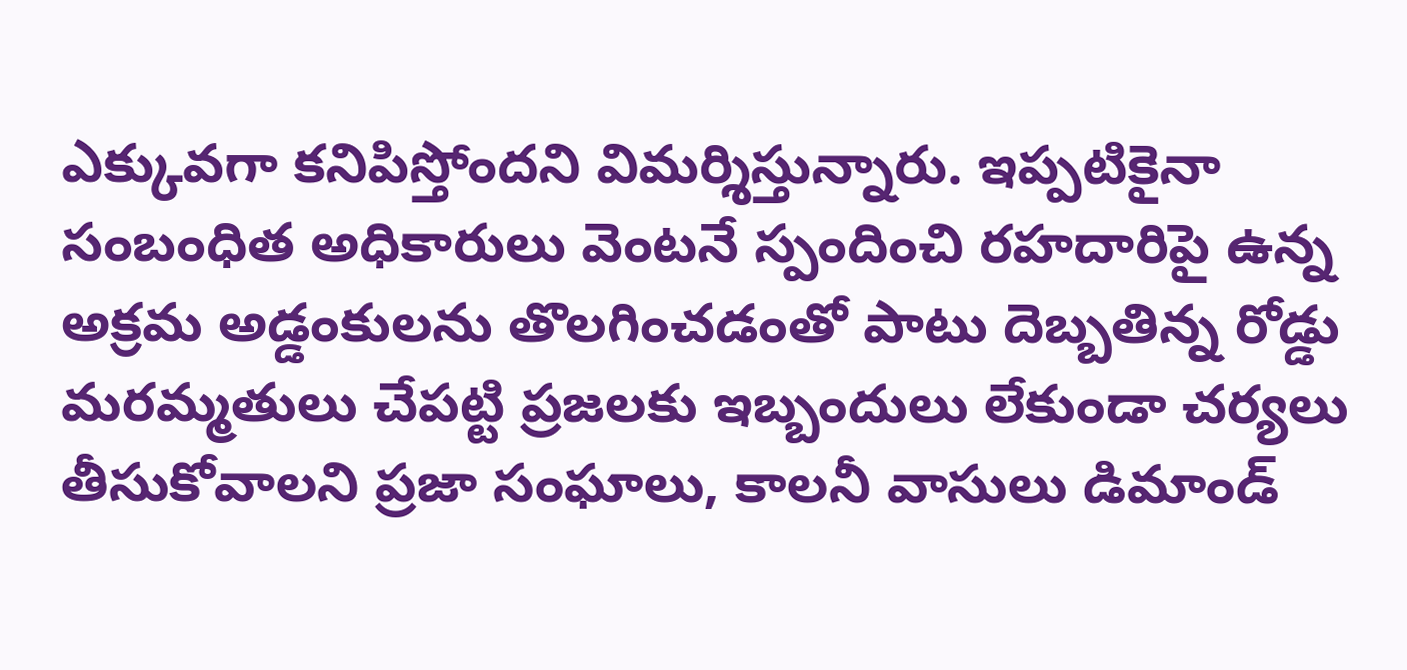ఎక్కువగా కనిపిస్తోందని విమర్శిస్తున్నారు. ఇప్పటికైనా సంబంధిత అధికారులు వెంటనే స్పందించి రహదారిపై ఉన్న అక్రమ అడ్డంకులను తొలగించడంతో పాటు దెబ్బతిన్న రోడ్డు మరమ్మతులు చేపట్టి ప్రజలకు ఇబ్బందులు లేకుండా చర్యలు తీసుకోవాలని ప్రజా సంఘాలు, కాలనీ వాసులు డిమాండ్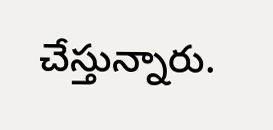చేస్తున్నారు.